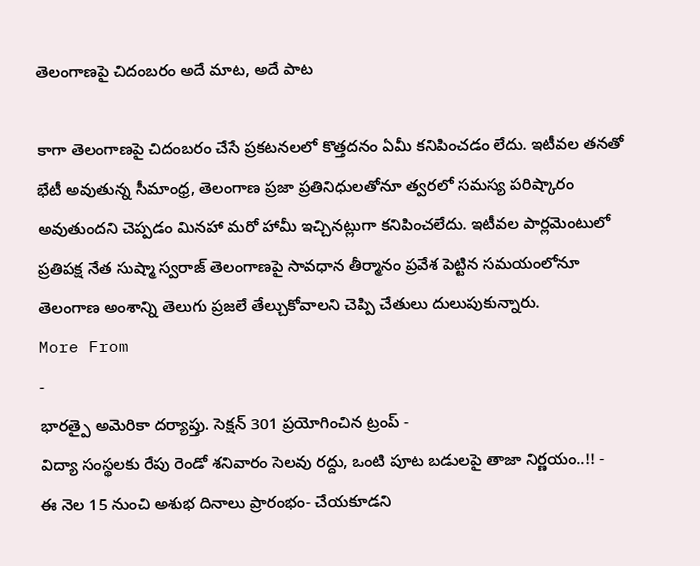తెలంగాణపై చిదంబరం అదే మాట, అదే పాట

కాగా తెలంగాణపై చిదంబరం చేసే ప్రకటనలలో కొత్తదనం ఏమీ కనిపించడం లేదు. ఇటీవల తనతో భేటీ అవుతున్న సీమాంధ్ర, తెలంగాణ ప్రజా ప్రతినిధులతోనూ త్వరలో సమస్య పరిష్కారం అవుతుందని చెప్పడం మినహా మరో హామీ ఇచ్చినట్లుగా కనిపించలేదు. ఇటీవల పార్లమెంటులో ప్రతిపక్ష నేత సుష్మా స్వరాజ్ తెలంగాణపై సావధాన తీర్మానం ప్రవేశ పెట్టిన సమయంలోనూ తెలంగాణ అంశాన్ని తెలుగు ప్రజలే తేల్చుకోవాలని చెప్పి చేతులు దులుపుకున్నారు.
More From
-
భారత్పై అమెరికా దర్యాప్తు. సెక్షన్ 301 ప్రయోగించిన ట్రంప్ -
విద్యా సంస్థలకు రేపు రెండో శనివారం సెలవు రద్దు, ఒంటి పూట బడులపై తాజా నిర్ణయం..!! -
ఈ నెల 15 నుంచి అశుభ దినాలు ప్రారంభం- చేయకూడని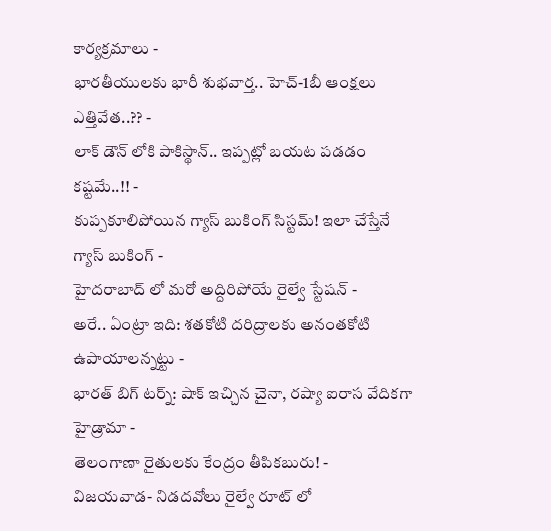కార్యక్రమాలు -
భారతీయులకు భారీ శుభవార్త.. హెచ్-1బీ ఆంక్షలు ఎత్తివేత..?? -
లాక్ డౌన్ లోకి పాకిస్థాన్.. ఇప్పట్లో బయట పడడం కష్టమే..!! -
కుప్పకూలిపోయిన గ్యాస్ బుకింగ్ సిస్టమ్! ఇలా చేస్తేనే గ్యాస్ బుకింగ్ -
హైదరాబాద్ లో మరో అద్దిరిపోయే రైల్వే స్టేషన్ -
అరే.. ఏంట్రా ఇది: శతకోటి దరిద్రాలకు అనంతకోటి ఉపాయాలన్నట్టు -
భారత్ బిగ్ టర్న్: షాక్ ఇచ్చిన చైనా, రష్యా ఐరాస వేదికగా హైడ్రామా -
తెలంగాణా రైతులకు కేంద్రం తీపికబురు! -
విజయవాడ- నిడదవోలు రైల్వే రూట్ లో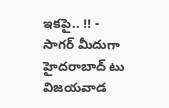ఇకపై.. !! -
సాగర్ మీదుగా హైదరాబాద్ టు విజయవాడ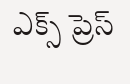ఎక్స్ ప్రెస్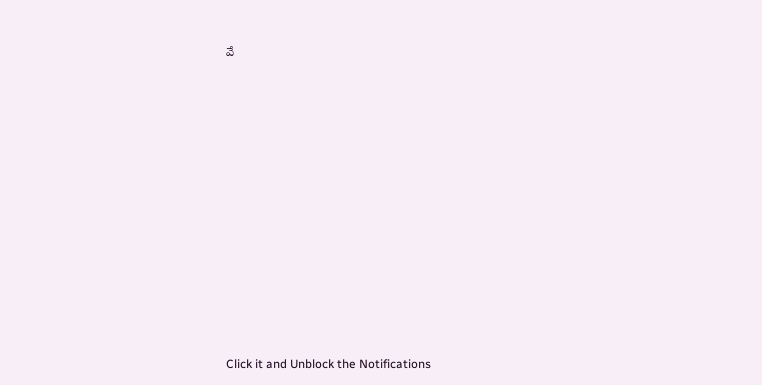వే












Click it and Unblock the Notifications